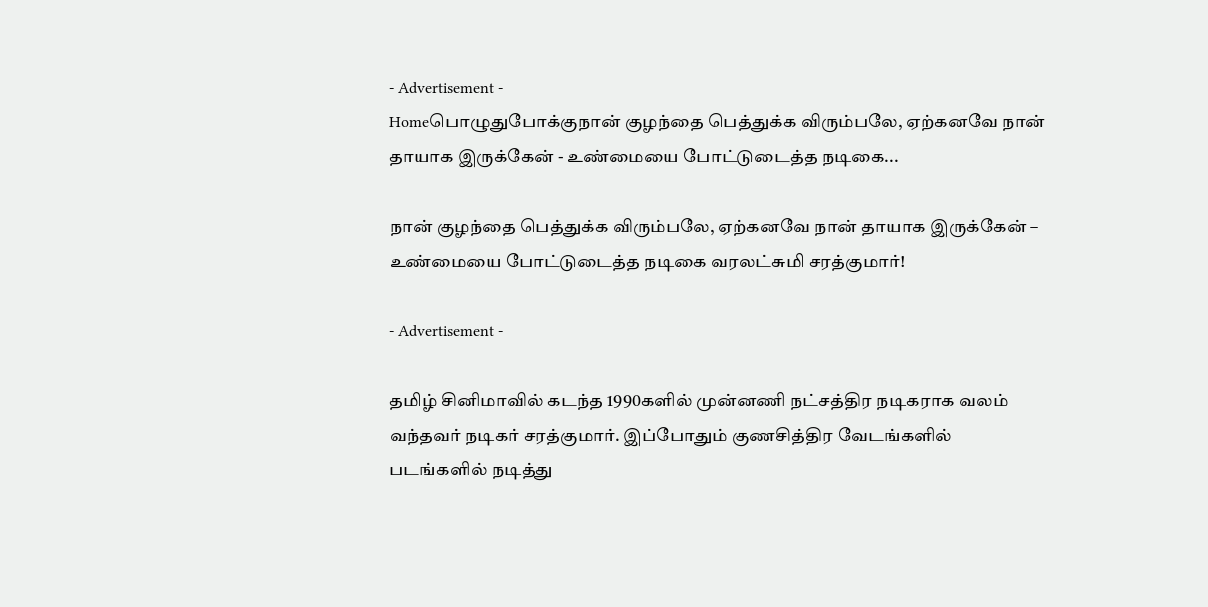- Advertisement -
Homeபொழுதுபோக்குநான் குழந்தை பெத்துக்க விரும்பலே, ஏற்கனவே நான் தாயாக இருக்கேன் - உண்மையை போட்டுடைத்த நடிகை...

நான் குழந்தை பெத்துக்க விரும்பலே, ஏற்கனவே நான் தாயாக இருக்கேன் – உண்மையை போட்டுடைத்த நடிகை வரலட்சுமி சரத்குமார்!

- Advertisement -

தமிழ் சினிமாவில் கடந்த 1990களில் முன்னணி நட்சத்திர நடிகராக வலம் வந்தவர் நடிகர் சரத்குமார். இப்போதும் குணசித்திர வேடங்களில் படங்களில் நடித்து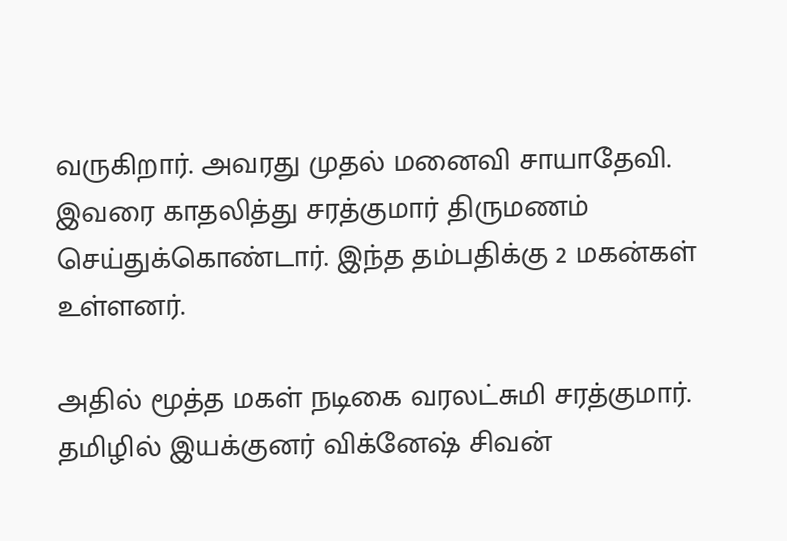வருகிறார். அவரது முதல் மனைவி சாயாதேவி. இவரை காதலித்து சரத்குமார் திருமணம் செய்துக்கொண்டார். இந்த தம்பதிக்கு 2 மகன்கள் உள்ளனர்.

அதில் மூத்த மகள் நடிகை வரலட்சுமி சரத்குமார். தமிழில் இயக்குனர் விக்னேஷ் சிவன்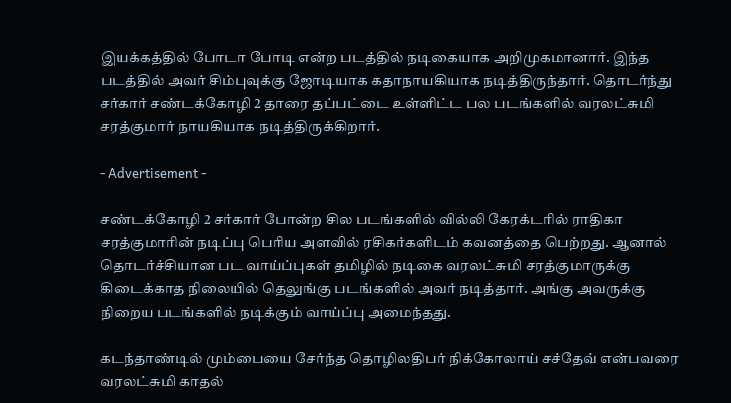இயக்கத்தில் போடா போடி என்ற படத்தில் நடிகையாக அறிமுகமானார். இந்த படத்தில் அவர் சிம்புவுக்கு ஜோடியாக கதாநாயகியாக நடித்திருந்தார். தொடர்ந்து சர்கார் சண்டக்கோழி 2 தாரை தப்பட்டை உள்ளிட்ட பல படங்களில் வரலட்சுமி சரத்குமார் நாயகியாக நடித்திருக்கிறார்.

- Advertisement -

சண்டக்கோழி 2 சர்கார் போன்ற சில படங்களில் வில்லி கேரக்டரில் ராதிகா சரத்குமாரின் நடிப்பு பெரிய அளவில் ரசிகர்களிடம் கவனத்தை பெற்றது. ஆனால் தொடர்ச்சியான பட வாய்ப்புகள் தமிழில் நடிகை வரலட்சுமி சரத்குமாருக்கு கிடைக்காத நிலையில் தெலுங்கு படங்களில் அவர் நடித்தார். அங்கு அவருக்கு நிறைய படங்களில் நடிக்கும் வாய்ப்பு அமைந்தது.

கடந்தாண்டில் மும்பையை சேர்ந்த தொழிலதிபர் நிக்கோலாய் சச்தேவ் என்பவரை வரலட்சுமி காதல்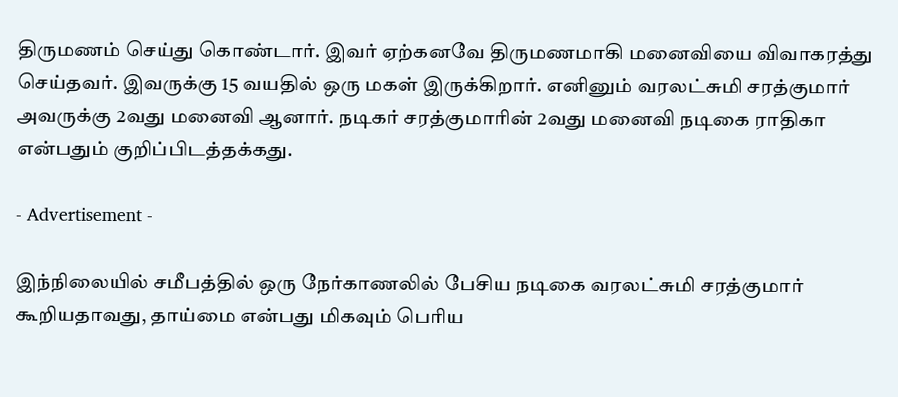திருமணம் செய்து கொண்டார். இவர் ஏற்கனவே திருமணமாகி மனைவியை விவாகரத்து செய்தவர். இவருக்கு 15 வயதில் ஒரு மகள் இருக்கிறார். எனினும் வரலட்சுமி சரத்குமார் அவருக்கு 2வது மனைவி ஆனார். நடிகர் சரத்குமாரின் 2வது மனைவி நடிகை ராதிகா என்பதும் குறிப்பிடத்தக்கது.

- Advertisement -

இந்நிலையில் சமீபத்தில் ஒரு நேர்காணலில் பேசிய நடிகை வரலட்சுமி சரத்குமார் கூறியதாவது, தாய்மை என்பது மிகவும் பெரிய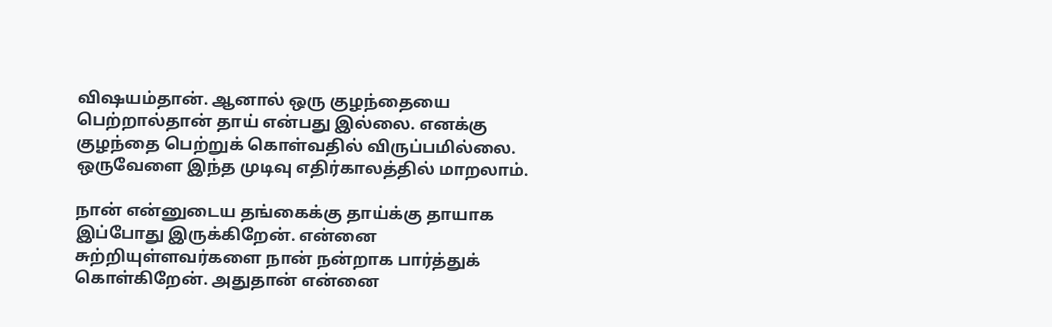விஷயம்தான். ஆனால் ஒரு குழந்தையை பெற்றால்தான் தாய் என்பது இல்லை. எனக்கு குழந்தை பெற்றுக் கொள்வதில் விருப்பமில்லை. ஒருவேளை இந்த முடிவு எதிர்காலத்தில் மாறலாம்.

நான் என்னுடைய தங்கைக்கு தாய்க்கு தாயாக இப்போது இருக்கிறேன். என்னை சுற்றியுள்ளவர்களை நான் நன்றாக பார்த்துக் கொள்கிறேன். அதுதான் என்னை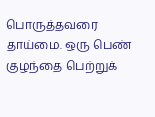பொருத்தவரை தாய்மை. ஒரு பெண் குழந்தை பெற்றுக்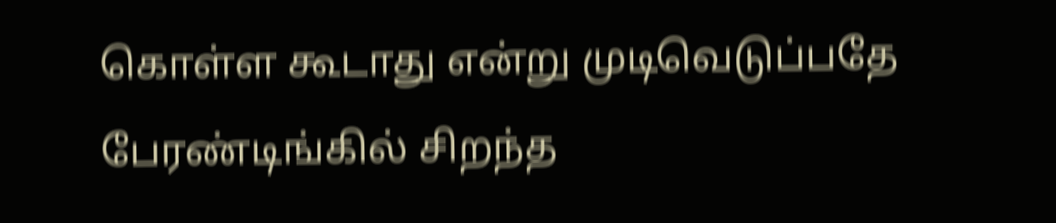கொள்ள கூடாது என்று முடிவெடுப்பதே பேரண்டிங்கில் சிறந்த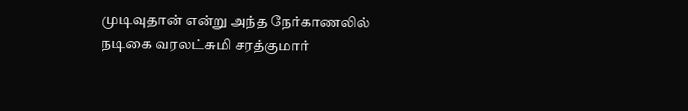முடிவுதான் என்று அந்த நேர்காணலில் நடிகை வரலட்சுமி சரத்குமார்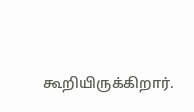கூறியிருக்கிறார்.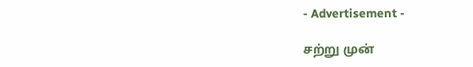- Advertisement -

சற்று முன்